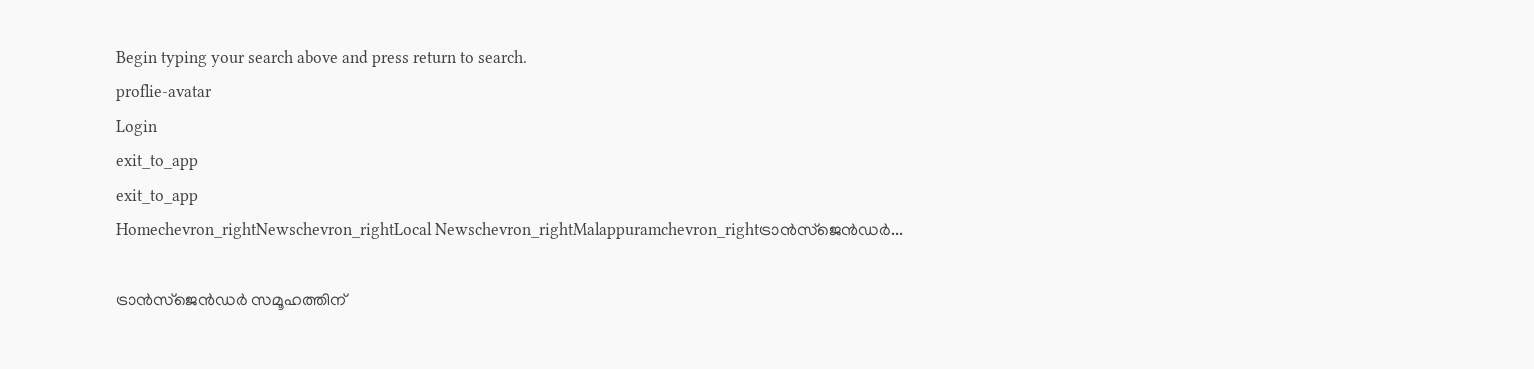Begin typing your search above and press return to search.
proflie-avatar
Login
exit_to_app
exit_to_app
Homechevron_rightNewschevron_rightLocal Newschevron_rightMalappuramchevron_rightട്രാൻസ്‌ജെൻഡർ...

ട്രാൻസ്‌ജെൻഡർ സമൂഹത്തിന്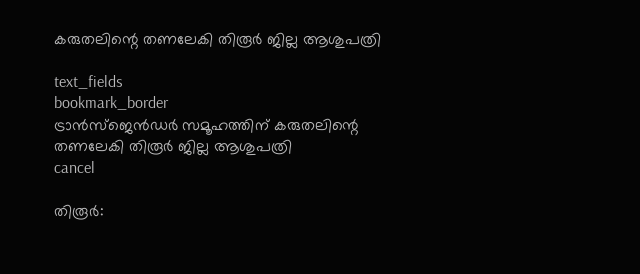കരുതലിന്റെ തണലേകി തിരൂർ ജില്ല ആശുപത്രി

text_fields
bookmark_border
ട്രാൻസ്‌ജെൻഡർ സമൂഹത്തിന് കരുതലിന്റെ തണലേകി തിരൂർ ജില്ല ആശുപത്രി
cancel

തിരൂർ: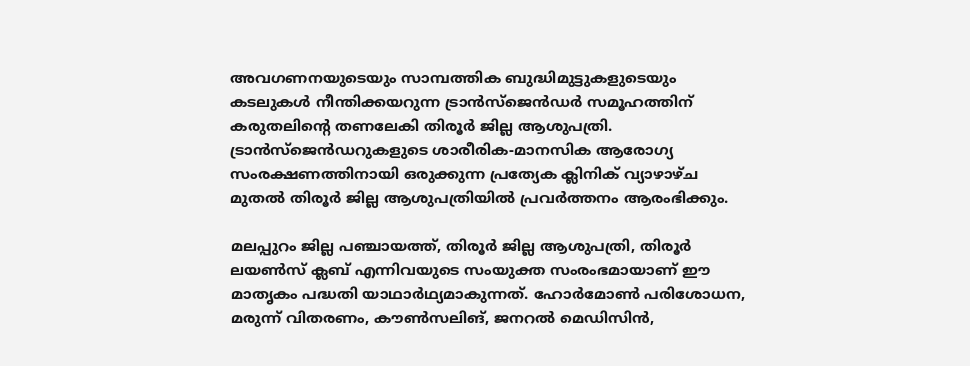അവഗണനയുടെയും സാമ്പത്തിക ബുദ്ധിമുട്ടുകളുടെയും കടലുകൾ നീന്തിക്കയറുന്ന ട്രാൻസ്‌ജെൻഡർ സമൂഹത്തിന് കരുതലിന്റെ തണലേകി തിരൂർ ജില്ല ആശുപത്രി. ട്രാൻസ്‌ജെൻഡറുകളുടെ ശാരീരിക-മാനസിക ആരോഗ്യ സംരക്ഷണത്തിനായി ഒരുക്കുന്ന പ്രത്യേക ക്ലിനിക് വ്യാഴാഴ്ച മുതൽ തിരൂർ ജില്ല ആശുപത്രിയിൽ പ്രവർത്തനം ആരംഭിക്കും.

മലപ്പുറം ജില്ല പഞ്ചായത്ത്, തിരൂർ ജില്ല ആശുപത്രി, തിരൂർ ലയൺസ് ക്ലബ് എന്നിവയുടെ സംയുക്ത സംരംഭമായാണ് ഈ മാതൃകം പദ്ധതി യാഥാർഥ്യമാകുന്നത്. ഹോർമോൺ പരിശോധന, മരുന്ന് വിതരണം, കൗൺസലിങ്, ജനറൽ മെഡിസിൻ,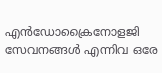എൻഡോക്രൈനോളജി സേവനങ്ങൾ എന്നിവ ഒരേ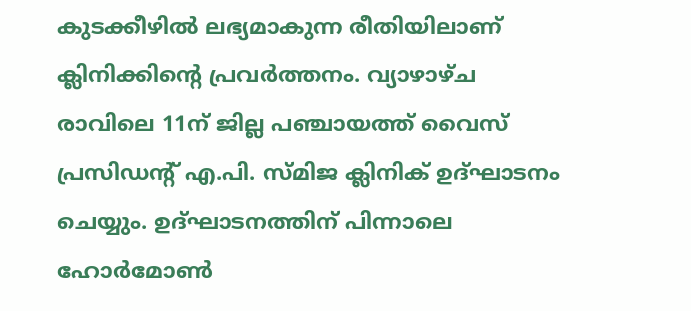കുടക്കീഴിൽ ലഭ്യമാകുന്ന രീതിയിലാണ് ക്ലിനിക്കിന്റെ പ്രവർത്തനം. വ്യാഴാഴ്ച രാവിലെ 11ന് ജില്ല പഞ്ചായത്ത് വൈസ് പ്രസിഡന്റ് എ.പി. സ്മിജ ക്ലിനിക് ഉദ്ഘാടനം ചെയ്യും. ഉദ്ഘാടനത്തിന് പിന്നാലെ ഹോർമോൺ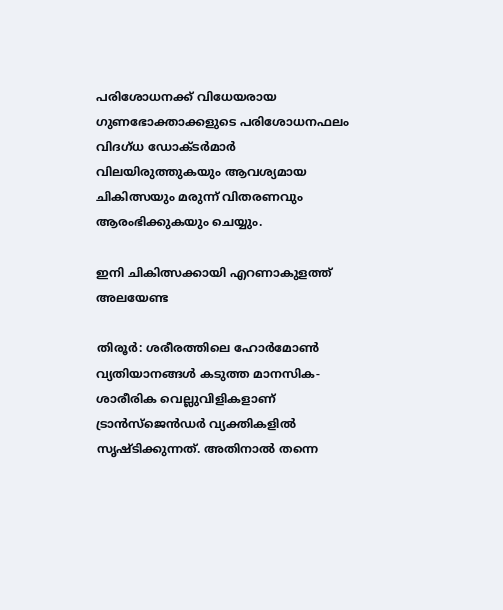പരിശോധനക്ക് വിധേയരായ ഗുണഭോക്താക്കളുടെ പരിശോധനഫലം വിദഗ്ധ ഡോക്ടർമാർ വിലയിരുത്തുകയും ആവശ്യമായ ചികിത്സയും മരുന്ന് വിതരണവും ആരംഭിക്കുകയും ചെയ്യും.

ഇനി ചികിത്സക്കായി എറണാകുളത്ത് അലയേണ്ട

തിരൂർ: ശരീരത്തിലെ ഹോർമോൺ വ്യതിയാനങ്ങൾ കടുത്ത മാനസിക-ശാരീരിക വെല്ലുവിളികളാണ് ട്രാൻസ്‌ജെൻഡർ വ്യക്തികളിൽ സൃഷ്ടിക്കുന്നത്. അതിനാൽ തന്നെ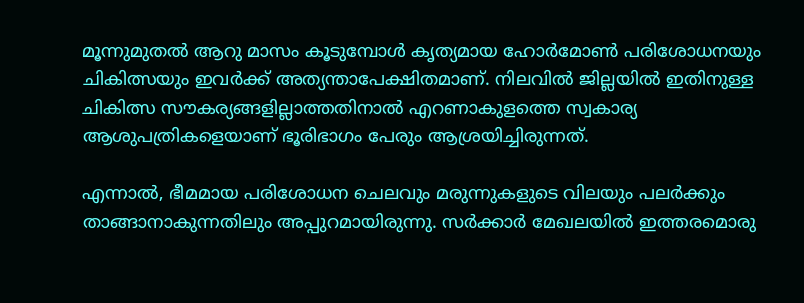മൂന്നുമുതൽ ആറു മാസം കൂടുമ്പോൾ കൃത്യമായ ഹോർമോൺ പരിശോധനയും ചികിത്സയും ഇവർക്ക് അത്യന്താപേക്ഷിതമാണ്. നിലവിൽ ജില്ലയിൽ ഇതിനുള്ള ചികിത്സ സൗകര്യങ്ങളില്ലാത്തതിനാൽ എറണാകുളത്തെ സ്വകാര്യ ആശുപത്രികളെയാണ് ഭൂരിഭാഗം പേരും ആശ്രയിച്ചിരുന്നത്.

എന്നാൽ, ഭീമമായ പരിശോധന ചെലവും മരുന്നുകളുടെ വിലയും പലർക്കും താങ്ങാനാകുന്നതിലും അപ്പുറമായിരുന്നു. സർക്കാർ മേഖലയിൽ ഇത്തരമൊരു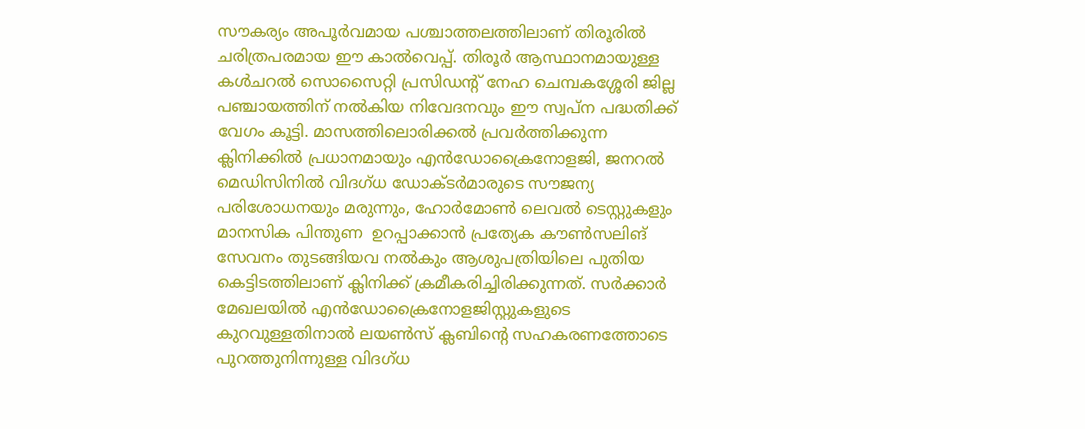സൗകര്യം അപൂർവമായ പശ്ചാത്തലത്തിലാണ് തിരൂരിൽ ചരിത്രപരമായ ഈ കാൽവെപ്പ്. തിരൂർ ആസ്ഥാനമായുള്ള കൾചറൽ സൊസൈറ്റി പ്രസിഡന്റ് നേഹ ചെമ്പകശ്ശേരി ജില്ല പഞ്ചായത്തിന് നൽകിയ നിവേദനവും ഈ സ്വപ്ന പദ്ധതിക്ക് വേഗം കൂട്ടി. മാസത്തിലൊരിക്കൽ പ്രവർത്തിക്കുന്ന ക്ലിനിക്കിൽ പ്രധാനമായും എൻഡോക്രൈനോളജി, ജനറൽ മെഡിസിനിൽ വിദഗ്ധ ഡോക്ടർമാരുടെ സൗജന്യ പരിശോധനയും മരുന്നും, ഹോർമോൺ ലെവൽ ടെസ്റ്റുകളും മാനസിക പിന്തുണ  ഉറപ്പാക്കാൻ പ്രത്യേക കൗൺസലിങ് സേവനം തുടങ്ങിയവ നൽകും ആശുപത്രിയിലെ പുതിയ കെട്ടിടത്തിലാണ് ക്ലിനിക്ക് ക്രമീകരിച്ചിരിക്കുന്നത്. സർക്കാർ മേഖലയിൽ എൻഡോക്രൈനോളജിസ്റ്റുകളുടെ കുറവുള്ളതിനാൽ ലയൺസ് ക്ലബിന്റെ സഹകരണത്തോടെ പുറത്തുനിന്നുള്ള വിദഗ്ധ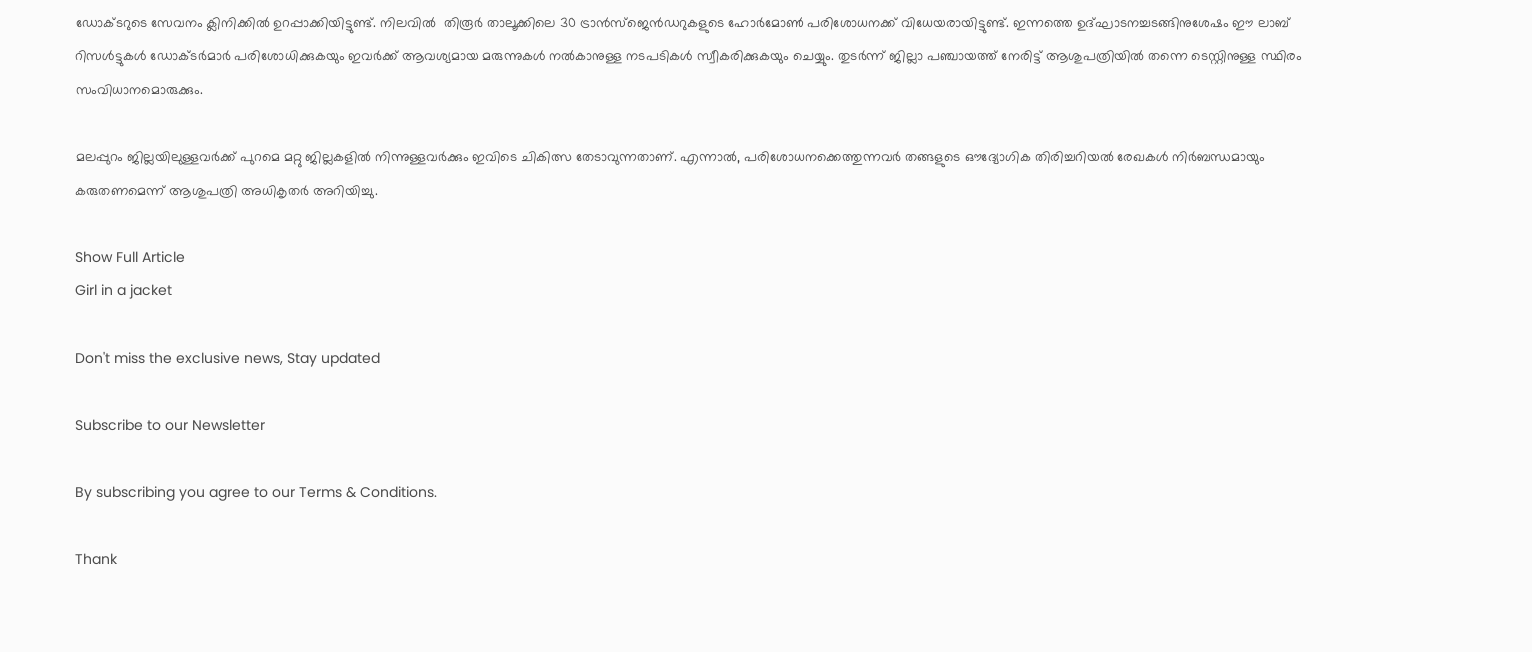ഡോക്ടറുടെ സേവനം ക്ലിനിക്കിൽ ഉറപ്പാക്കിയിട്ടുണ്ട്. നിലവിൽ  തിരൂർ താലൂക്കിലെ 30 ട്രാൻസ്‌ജെൻഡറുകളുടെ ഹോർമോൺ പരിശോധനക്ക് വിധേയരായിട്ടുണ്ട്. ഇന്നത്തെ ഉദ്ഘാടനച്ചടങ്ങിനുശേഷം ഈ ലാബ് റിസൾട്ടുകൾ ഡോക്ടർമാർ പരിശോധിക്കുകയും ഇവർക്ക് ആവശ്യമായ മരുന്നുകൾ നൽകാനുള്ള നടപടികൾ സ്വീകരിക്കുകയും ചെയ്യും. തുടർന്ന് ജില്ലാ പഞ്ചായത്ത് നേരിട്ട് ആശുപത്രിയിൽ തന്നെ ടെസ്റ്റിനുള്ള സ്ഥിരം സംവിധാനമൊരുക്കും.

മലപ്പുറം ജില്ലയിലുള്ളവർക്ക് പുറമെ മറ്റു ജില്ലകളിൽ നിന്നുള്ളവർക്കും ഇവിടെ ചികിത്സ തേടാവുന്നതാണ്. എന്നാൽ, പരിശോധനക്കെത്തുന്നവർ തങ്ങളുടെ ഔദ്യോഗിക തിരിച്ചറിയൽ രേഖകൾ നിർബന്ധമായും കരുതണമെന്ന് ആശുപത്രി അധികൃതർ അറിയിച്ചു.

Show Full Article
Girl in a jacket

Don't miss the exclusive news, Stay updated

Subscribe to our Newsletter

By subscribing you agree to our Terms & Conditions.

Thank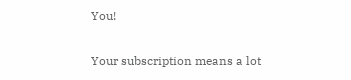You!

Your subscription means a lot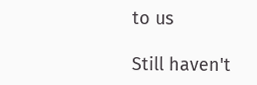to us

Still haven't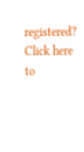registered? Click here to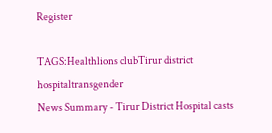Register

TAGS:Healthlions clubTirur district hospitaltransgender
News Summary - Tirur District Hospital casts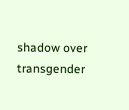shadow over transgender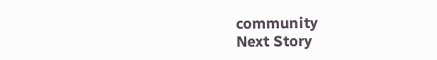community
Next Story